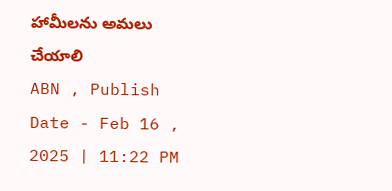హామీలను అమలు చేయాలి
ABN , Publish Date - Feb 16 , 2025 | 11:22 PM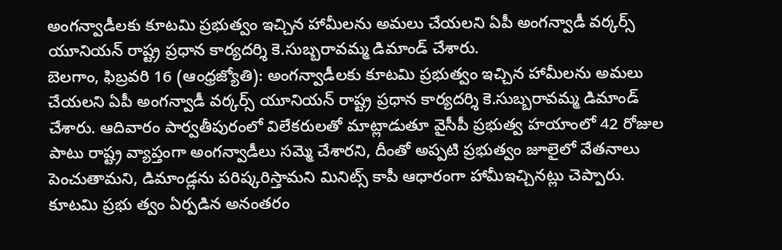అంగన్వాడీలకు కూటమి ప్రభుత్వం ఇచ్చిన హామీలను అమలు చేయలని ఏపీ అంగన్వాడీ వర్కర్స్ యూనియన్ రాష్ట్ర ప్రధాన కార్యదర్శి కె.సుబ్బరావమ్మ డిమాండ్ చేశారు.
బెలగాం, ఫిబ్రవరి 16 (ఆంధ్రజ్యోతి): అంగన్వాడీలకు కూటమి ప్రభుత్వం ఇచ్చిన హామీలను అమలు చేయలని ఏపీ అంగన్వాడీ వర్కర్స్ యూనియన్ రాష్ట్ర ప్రధాన కార్యదర్శి కె.సుబ్బరావమ్మ డిమాండ్ చేశారు. ఆదివారం పార్వతీపురంలో విలేకరులతో మాట్లాడుతూ వైసీపీ ప్రభుత్వ హయాంలో 42 రోజుల పాటు రాష్ట్ర వ్యాప్తంగా అంగన్వాడీలు సమ్మె చేశారని, దీంతో అప్పటి ప్రభుత్వం జూలైలో వేతనాలు పెంచుతామని, డిమాండ్లను పరిష్కరిస్తామని మినిట్స్ కాపీ ఆధారంగా హామీఇచ్చినట్లు చెప్పారు. కూటమి ప్రభు త్వం ఏర్పడిన అనంతరం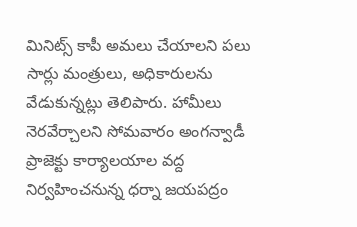మినిట్స్ కాపీ అమలు చేయాలని పలు సార్లు మంత్రులు, అధికారులను వేడుకున్నట్లు తెలిపారు. హామీలు నెరవేర్చాలని సోమవారం అంగన్వాడీ ప్రాజెక్టు కార్యాలయాల వద్ద నిర్వహించనున్న ధర్నా జయపద్రం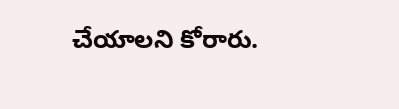చేయాలని కోరారు.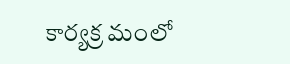కార్యక్ర మంలో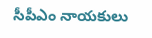సీపీఎం నాయకులు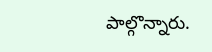పాల్గొన్నారు.